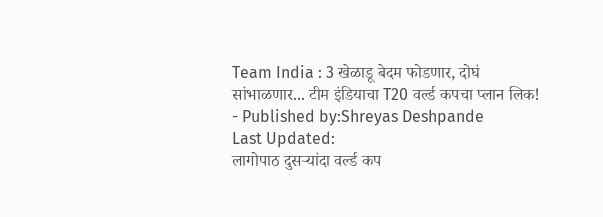Team India : 3 खेळाडू बेदम फोडणार, दोघं सांभाळणार... टीम इंडियाचा T20 वर्ल्ड कपचा प्लान लिक!
- Published by:Shreyas Deshpande
Last Updated:
लागोपाठ दुसऱ्यांदा वर्ल्ड कप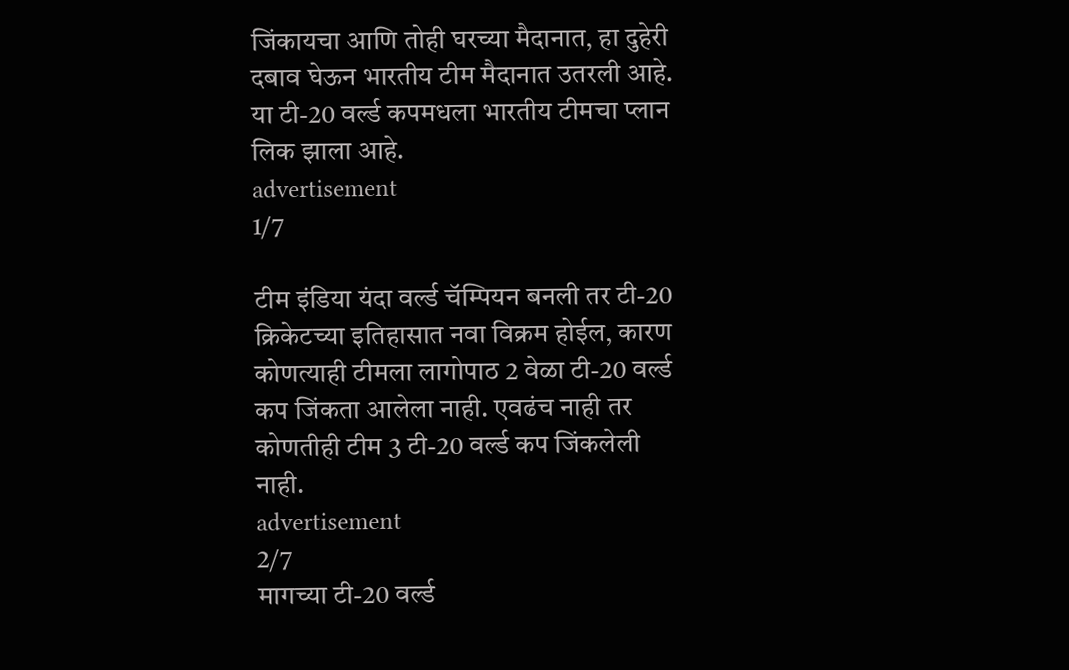जिंकायचा आणि तोही घरच्या मैदानात, हा दुहेरी दबाव घेऊन भारतीय टीम मैदानात उतरली आहे. या टी-20 वर्ल्ड कपमधला भारतीय टीमचा प्लान लिक झाला आहे.
advertisement
1/7

टीम इंडिया यंदा वर्ल्ड चॅम्पियन बनली तर टी-20 क्रिकेटच्या इतिहासात नवा विक्रम होईल, कारण कोणत्याही टीमला लागोपाठ 2 वेळा टी-20 वर्ल्ड कप जिंकता आलेला नाही. एवढंच नाही तर कोणतीही टीम 3 टी-20 वर्ल्ड कप जिंकलेली नाही.
advertisement
2/7
मागच्या टी-20 वर्ल्ड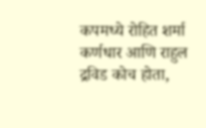कपमध्ये रोहित शर्मा कर्णधार आणि राहुल द्रविड कोच होता,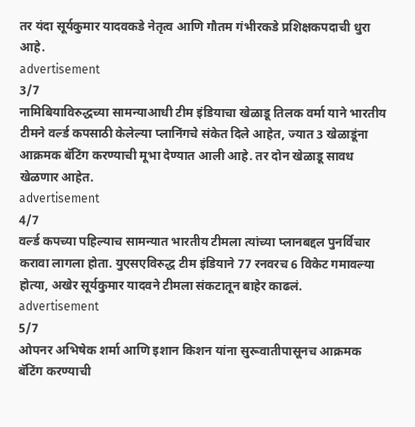तर यंदा सूर्यकुमार यादवकडे नेतृत्व आणि गौतम गंभीरकडे प्रशिक्षकपदाची धुरा आहे.
advertisement
3/7
नामिबियाविरुद्धच्या सामन्याआधी टीम इंडियाचा खेळाडू तिलक वर्मा याने भारतीय टीमने वर्ल्ड कपसाठी केलेल्या प्लानिंगचे संकेत दिले आहेत, ज्यात 3 खेळाडूंना आक्रमक बॅटिंग करण्याची मूभा देण्यात आली आहे. तर दोन खेळाडू सावध खेळणार आहेत.
advertisement
4/7
वर्ल्ड कपच्या पहिल्याच सामन्यात भारतीय टीमला त्यांच्या प्लानबद्दल पुनर्विचार करावा लागला होता. युएसएविरुद्ध टीम इंडियाने 77 रनवरच 6 विकेट गमावल्या होत्या, अखेर सूर्यकुमार यादवने टीमला संकटातून बाहेर काढलं.
advertisement
5/7
ओपनर अभिषेक शर्मा आणि इशान किशन यांना सुरूवातीपासूनच आक्रमक बॅटिंग करण्याची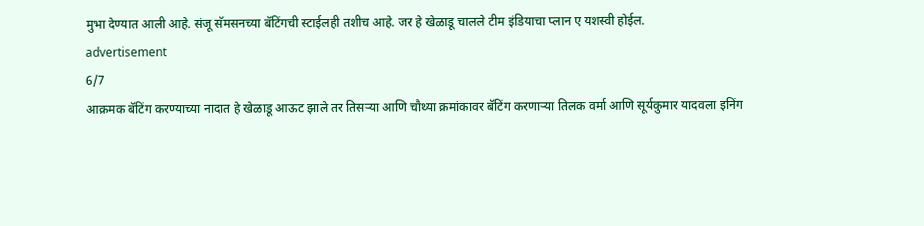मुभा देण्यात आली आहे. संजू सॅमसनच्या बॅटिंगची स्टाईलही तशीच आहे. जर हे खेळाडू चालले टीम इंडियाचा प्लान ए यशस्वी होईल.
advertisement
6/7
आक्रमक बॅटिंग करण्याच्या नादात हे खेळाडू आऊट झाले तर तिसऱ्या आणि चौथ्या क्रमांकावर बॅटिंग करणाऱ्या तिलक वर्मा आणि सूर्यकुमार यादवला इनिंग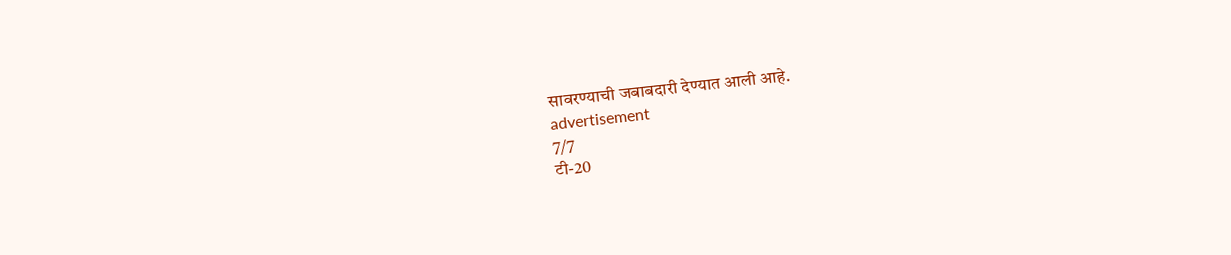सावरण्याची जबाबदारी देण्यात आली आहे.
advertisement
7/7
टी-20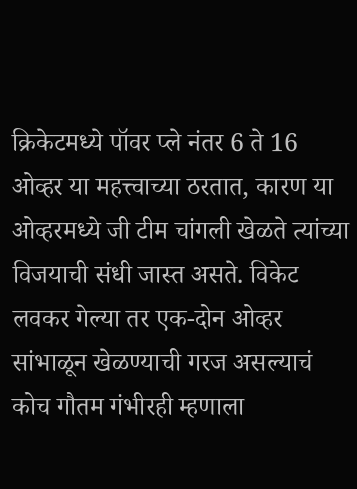क्रिकेटमध्ये पॉवर प्ले नंतर 6 ते 16 ओव्हर या महत्त्वाच्या ठरतात, कारण या ओव्हरमध्ये जी टीम चांगली खेळते त्यांच्या विजयाची संधी जास्त असते. विकेट लवकर गेल्या तर एक-दोन ओव्हर सांभाळून खेळण्याची गरज असल्याचं कोच गौतम गंभीरही म्हणाला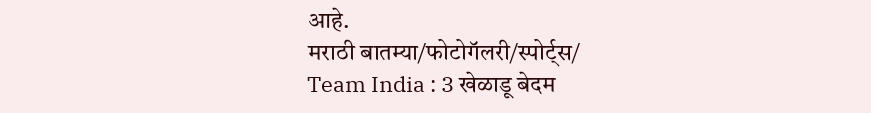आहे.
मराठी बातम्या/फोटोगॅलरी/स्पोर्ट्स/
Team India : 3 खेळाडू बेदम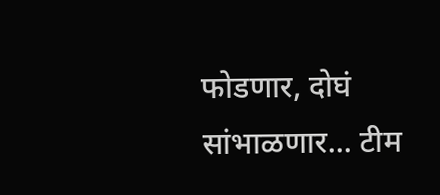फोडणार, दोघं सांभाळणार... टीम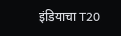इंडियाचा T20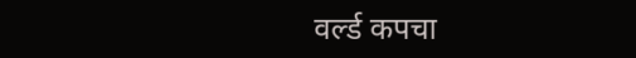वर्ल्ड कपचा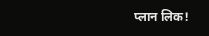प्लान लिक!